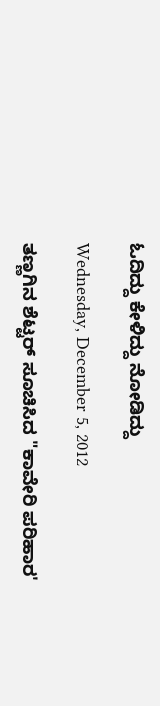ಓದಿದ್ದು ಕೇಳಿದ್ದು ನೋಡಿದ್ದು

Wednesday, December 5, 2012

ತಣ್ಣಗಿನ ಶೆಟ್ಟರ್‌ ಸೂಚಿಸಿದ "ಕಾವೇರಿ ಪರಿಹಾರ'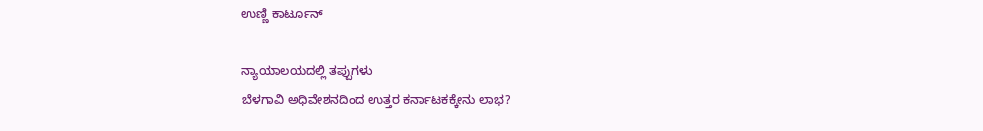ಉಣ್ಣಿ ಕಾರ್ಟೂನ್

ನ್ಯಾಯಾಲಯದಲ್ಲಿ ತಪ್ಪುಗಳು
ಬೆಳಗಾವಿ ಅಧಿವೇಶನದಿಂದ ಉತ್ತರ ಕರ್ನಾಟಕಕ್ಕೇನು ಲಾಭ?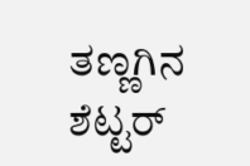ತಣ್ಣಗಿನ ಶೆಟ್ಟರ್‌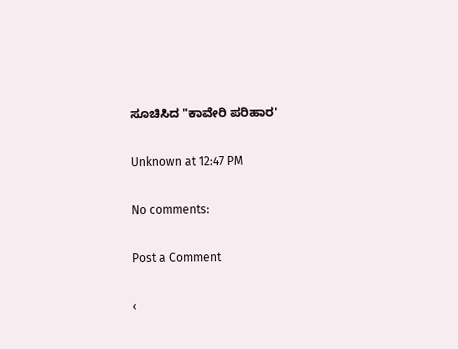ಸೂಚಿಸಿದ "ಕಾವೇರಿ ಪರಿಹಾರ'

Unknown at 12:47 PM

No comments:

Post a Comment

‹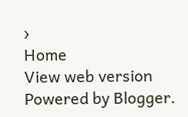›
Home
View web version
Powered by Blogger.